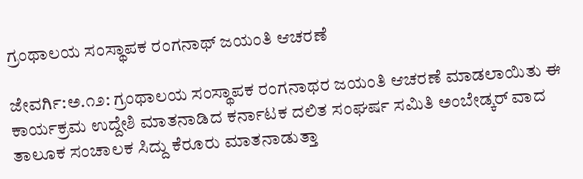ಗ್ರಂಥಾಲಯ ಸಂಸ್ಥಾಪಕ ರಂಗನಾಥ್ ಜಯಂತಿ ಆಚರಣೆ

ಜೇವರ್ಗಿ:ಅ.೧೨: ಗ್ರಂಥಾಲಯ ಸಂಸ್ಥಾಪಕ ರಂಗನಾಥರ ಜಯಂತಿ ಆಚರಣೆ ಮಾಡಲಾಯಿತು ಈ ಕಾರ್ಯಕ್ರಮ ಉದ್ದೇಶಿ ಮಾತನಾಡಿದ ಕರ್ನಾಟಕ ದಲಿತ ಸಂಘರ್ಷ ಸಮಿತಿ ಅಂಬೇಡ್ಕರ್ ವಾದ ತಾಲೂಕ ಸಂಚಾಲಕ ಸಿದ್ದು ಕೆರೂರು ಮಾತನಾಡುತ್ತಾ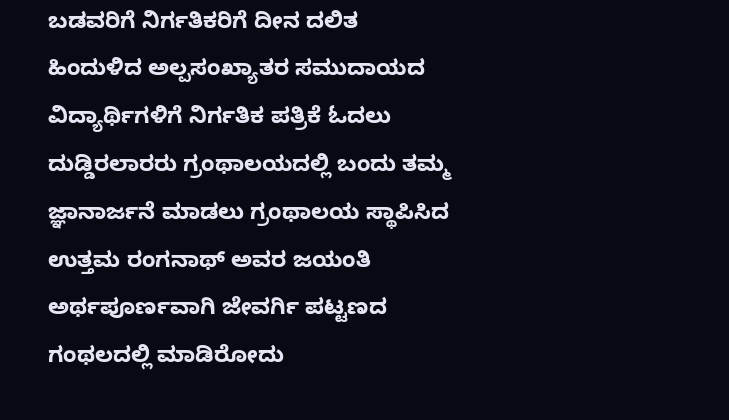ಬಡವರಿಗೆ ನಿರ್ಗತಿಕರಿಗೆ ದೀನ ದಲಿತ ಹಿಂದುಳಿದ ಅಲ್ಪಸಂಖ್ಯಾತರ ಸಮುದಾಯದ ವಿದ್ಯಾರ್ಥಿಗಳಿಗೆ ನಿರ್ಗತಿಕ ಪತ್ರಿಕೆ ಓದಲು ದುಡ್ಡಿರಲಾರರು ಗ್ರಂಥಾಲಯದಲ್ಲಿ ಬಂದು ತಮ್ಮ ಜ್ಞಾನಾರ್ಜನೆ ಮಾಡಲು ಗ್ರಂಥಾಲಯ ಸ್ಥಾಪಿಸಿದ ಉತ್ತಮ ರಂಗನಾಥ್ ಅವರ ಜಯಂತಿ ಅರ್ಥಪೂರ್ಣವಾಗಿ ಜೇವರ್ಗಿ ಪಟ್ಟಣದ ಗಂಥಲದಲ್ಲಿ ಮಾಡಿರೋದು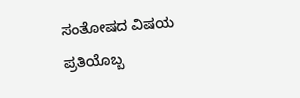ಸಂತೋಷದ ವಿಷಯ ಪ್ರತಿಯೊಬ್ಬ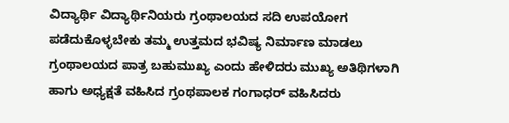ವಿದ್ಯಾರ್ಥಿ ವಿದ್ಯಾರ್ಥಿನಿಯರು ಗ್ರಂಥಾಲಯದ ಸದಿ ಉಪಯೋಗ ಪಡೆದುಕೊಳ್ಳಬೇಕು ತಮ್ಮ ಉತ್ತಮದ ಭವಿಷ್ಯ ನಿರ್ಮಾಣ ಮಾಡಲು ಗ್ರಂಥಾಲಯದ ಪಾತ್ರ ಬಹುಮುಖ್ಯ ಎಂದು ಹೇಳಿದರು ಮುಖ್ಯ ಅತಿಥಿಗಳಾಗಿ ಹಾಗು ಅಧ್ಯಕ್ಷತೆ ವಹಿಸಿದ ಗ್ರಂಥಪಾಲಕ ಗಂಗಾಧರ್ ವಹಿಸಿದರು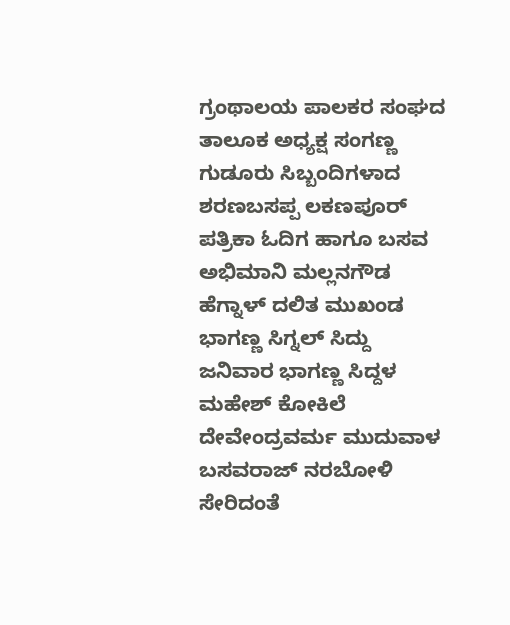ಗ್ರಂಥಾಲಯ ಪಾಲಕರ ಸಂಘದ ತಾಲೂಕ ಅಧ್ಯಕ್ಷ ಸಂಗಣ್ಣ ಗುಡೂರು ಸಿಬ್ಬಂದಿಗಳಾದ ಶರಣಬಸಪ್ಪ ಲಕಣಪೂರ್ ಪತ್ರಿಕಾ ಓದಿಗ ಹಾಗೂ ಬಸವ ಅಭಿಮಾನಿ ಮಲ್ಲನಗೌಡ ಹೆಗ್ನಾಳ್ ದಲಿತ ಮುಖಂಡ ಭಾಗಣ್ಣ ಸಿಗ್ನಲ್ ಸಿದ್ದು ಜನಿವಾರ ಭಾಗಣ್ಣ ಸಿದ್ದಳ ಮಹೇಶ್ ಕೋಕಿಲೆ ದೇವೇಂದ್ರವರ್ಮ ಮುದುವಾಳ ಬಸವರಾಜ್ ನರಬೋಳಿ ಸೇರಿದಂತೆ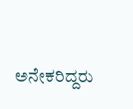ಅನೇಕರಿದ್ದರು